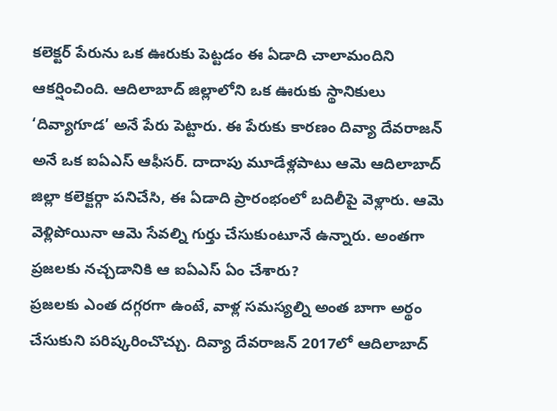కలెక్టర్ పేరును ఒక ఊరుకు పెట్టడం ఈ ఏడాది చాలామందిని ఆకర్షించింది. ఆదిలాబాద్ జిల్లాలోని ఒక ఊరుకు స్థానికులు ‘దివ్యాగూడ’ అనే పేరు పెట్టారు. ఈ పేరుకు కారణం దివ్యా దేవరాజన్ అనే ఒక ఐఏఎస్ ఆఫీసర్. దాదాపు మూడేళ్లపాటు ఆమె ఆదిలాబాద్ జిల్లా కలెక్టర్గా పనిచేసి, ఈ ఏడాది ప్రారంభంలో బదిలీపై వెళ్లారు. ఆమె వెళ్లిపోయినా ఆమె సేవల్ని గుర్తు చేసుకుంటూనే ఉన్నారు. అంతగా ప్రజలకు నచ్చడానికి ఆ ఐఏఎస్ ఏం చేశారు?
ప్రజలకు ఎంత దగ్గరగా ఉంటే, వాళ్ల సమస్యల్ని అంత బాగా అర్థం చేసుకుని పరిష్కరించొచ్చు. దివ్యా దేవరాజన్ 2017లో ఆదిలాబాద్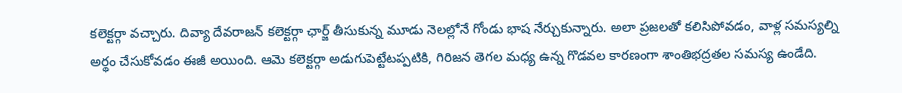కలెక్టర్గా వచ్చారు. దివ్యా దేవరాజన్ కలెక్టర్గా ఛార్జ్ తీసుకున్న మూడు నెలల్లోనే గోండు భాష నేర్చుకున్నారు. అలా ప్రజలతో కలిసిపోవడం, వాళ్ల సమస్యల్ని అర్థం చేసుకోవడం ఈజీ అయింది. ఆమె కలెక్టర్గా అడుగుపెట్టేటప్పటికి, గిరిజన తెగల మధ్య ఉన్న గొడవల కారణంగా శాంతిభద్రతల సమస్య ఉండేది.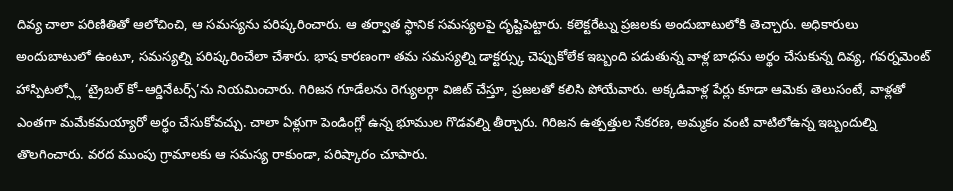దివ్య చాలా పరిణితితో ఆలోచించి, ఆ సమస్యను పరిష్కరించారు. ఆ తర్వాత స్థానిక సమస్యలపై దృష్టిపెట్టారు. కలెక్టరేట్ను ప్రజలకు అందుబాటులోకి తెచ్చారు. అధికారులు అందుబాటులో ఉంటూ, సమస్యల్ని పరిష్కరించేలా చేశారు. భాష కారణంగా తమ సమస్యల్ని డాక్టర్స్కు చెప్పుకోలేక ఇబ్బంది పడుతున్న వాళ్ల బాధను అర్థం చేసుకున్న దివ్య, గవర్నమెంట్ హాస్పిటల్స్లో ‘ట్రైబల్ కో–ఆర్డినేటర్స్’ను నియమించారు. గిరిజన గూడేలను రెగ్యులర్గా విజిట్ చేస్తూ, ప్రజలతో కలిసి పోయేవారు. అక్కడివాళ్ల పేర్లు కూడా ఆమెకు తెలుసంటే, వాళ్లతో ఎంతగా మమేకమయ్యారో అర్థం చేసుకోవచ్చు. చాలా ఏళ్లుగా పెండింగ్లో ఉన్న భూముల గొడవల్ని తీర్చారు. గిరిజన ఉత్పత్తుల సేకరణ, అమ్మకం వంటి వాటిలోఉన్న ఇబ్బందుల్ని తొలగించారు. వరద ముంపు గ్రామాలకు ఆ సమస్య రాకుండా, పరిష్కారం చూపారు.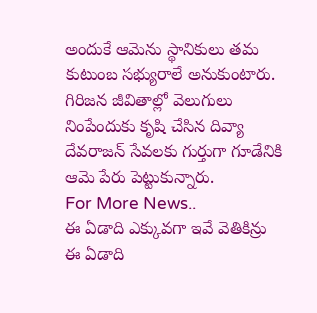అందుకే ఆమెను స్థానికులు తమ కుటుంబ సభ్యురాలే అనుకుంటారు. గిరిజన జీవితాల్లో వెలుగులు నింపేందుకు కృషి చేసిన దివ్యా దేవరాజన్ సేవలకు గుర్తుగా గూడేనికి ఆమె పేరు పెట్టుకున్నారు.
For More News..
ఈ ఏడాది ఎక్కువగా ఇవే వెతికిన్రు
ఈ ఏడాది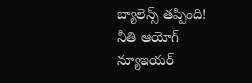బ్యాలెన్స్ తప్పింది!
నీతి ఆయోగ్ న్యూఇయర్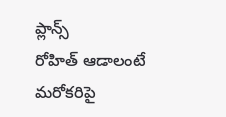ప్లాన్స్
రోహిత్ ఆడాలంటే మరోకరిపై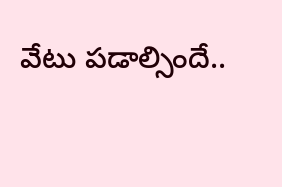వేటు పడాల్సిందే..